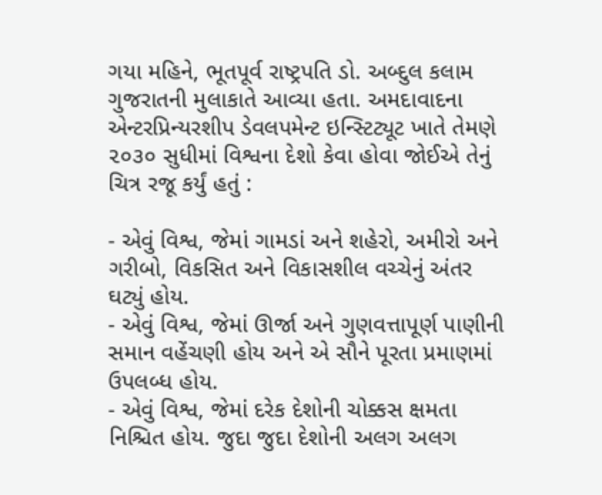ગયા મહિને, ભૂતપૂર્વ રાષ્ટ્રપતિ ડો. અબ્દુલ કલામ ગુજરાતની મુલાકાતે આવ્યા હતા. અમદાવાદના એન્ટરપ્રિન્યરશીપ ડેવલપમેન્ટ ઇન્સ્ટિટ્યૂટ ખાતે તેમણે ૨૦૩૦ સુધીમાં વિશ્વના દેશો કેવા હોવા જોઈએ તેનું ચિત્ર રજૂ કર્યું હતું :

- એવું વિશ્વ, જેમાં ગામડાં અને શહેરો, અમીરો અને ગરીબો, વિકસિત અને વિકાસશીલ વચ્ચેનું અંતર ઘટ્યું હોય.
- એવું વિશ્વ, જેમાં ઊર્જા અને ગુણવત્તાપૂર્ણ પાણીની સમાન વહેંચણી હોય અને એ સૌને પૂરતા પ્રમાણમાં ઉપલબ્ધ હોય.
- એવું વિશ્વ, જેમાં દરેક દેશોની ચોક્કસ ક્ષમતા નિશ્ચિત હોય. જુદા જુદા દેશોની અલગ અલગ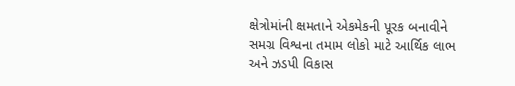ક્ષેત્રોમાંની ક્ષમતાને એકમેકની પૂરક બનાવીને સમગ્ર વિશ્વના તમામ લોકો માટે આર્થિક લાભ અને ઝડપી વિકાસ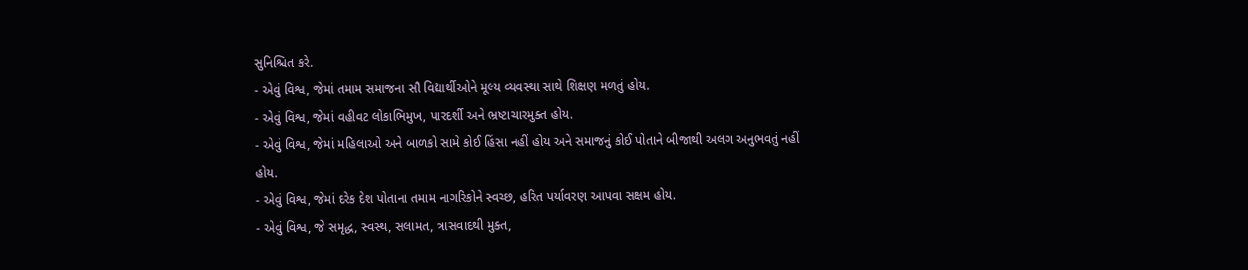સુનિશ્ચિત કરે.
- એવું વિશ્વ, જેમાં તમામ સમાજના સૌ વિદ્યાર્થીઓને મૂલ્ય વ્યવસ્થા સાથે શિક્ષણ મળતું હોય.
- એવું વિશ્વ, જેમાં વહીવટ લોકાભિમુખ, પારદર્શી અને ભ્રષ્ટાચારમુક્ત હોય.
- એવું વિશ્વ, જેમાં મહિલાઓ અને બાળકો સામે કોઈ હિંસા નહીં હોય અને સમાજનું કોઈ પોતાને બીજાથી અલગ અનુભવતું નહીં હોય.
- એવું વિશ્વ, જેમાં દરેક દેશ પોતાના તમામ નાગરિકોને સ્વચ્છ, હરિત પર્યાવરણ આપવા સક્ષમ હોય.
- એવું વિશ્વ, જે સમૃદ્ધ, સ્વસ્થ, સલામત, ત્રાસવાદથી મુક્ત,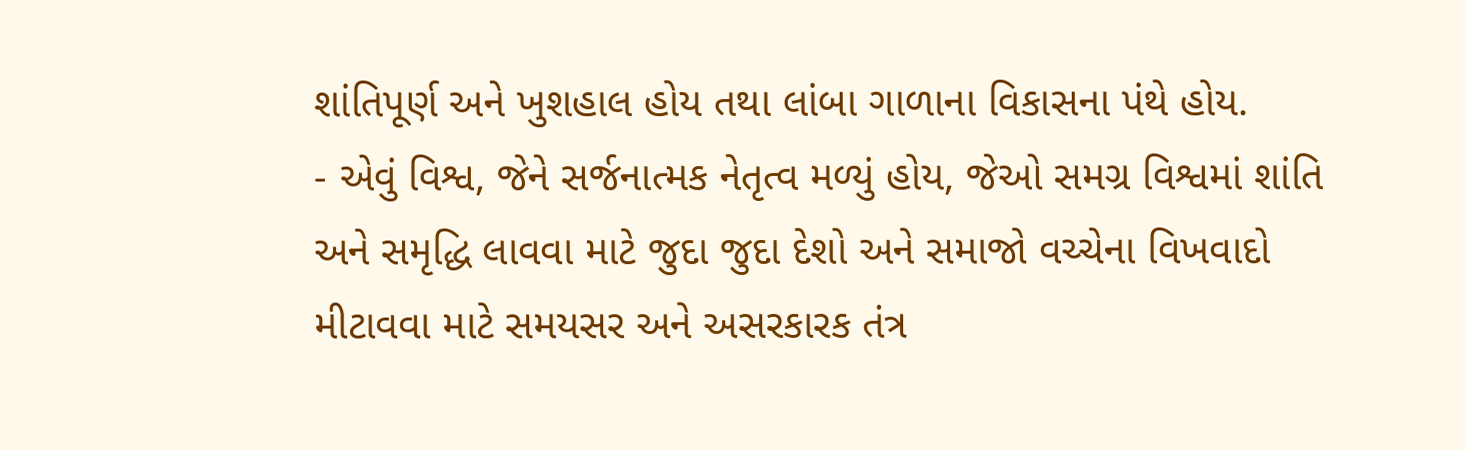શાંતિપૂર્ણ અને ખુશહાલ હોય તથા લાંબા ગાળાના વિકાસના પંથે હોય.
- એવું વિશ્વ, જેને સર્જનાત્મક નેતૃત્વ મળ્યું હોય, જેઓ સમગ્ર વિશ્વમાં શાંતિ અને સમૃદ્ધિ લાવવા માટે જુદા જુદા દેશો અને સમાજો વચ્ચેના વિખવાદો મીટાવવા માટે સમયસર અને અસરકારક તંત્ર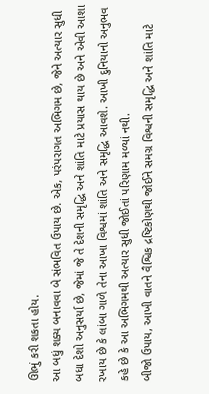ઊભું કરી શકતા હોય.
આ બધું શક્ય બનાવવા બે સંભવિત ઉપાય છે. એક, પરંપરાગત અભિગમ છે, જેને અત્યાર સુધી બધા દેશો અનુસર્યા છે, જેમાં જે તે દેશની સમૃદ્ધિ અને શાંતિ માટે પ્રયાસ થાય છે અને એવી આશા રખાય છે કે લાંબા ગાળે તેના આખા વિશ્વમાં શાંતિ અને સમૃદ્ધિ આવશે. આખી દુનિયાનો અનુભવ કહે છે કે આ અભિગમથી અત્યાર સુધી જોઈતાં પરિણામ મળ્યાં નથી.
બીજો ઉપાય, આખી વાતને વૈશ્વિક દ્રષ્ટિકોણથી જોઈને સમગ્ર વિશ્વની સમૃદ્ધિ અને શાંતિ માટે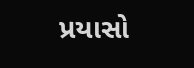પ્રયાસો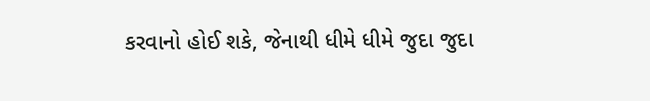કરવાનો હોઈ શકે, જેનાથી ધીમે ધીમે જુદા જુદા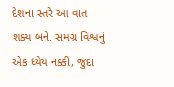દેશના સ્તરે આ વાત શક્ય બને. સમગ્ર વિશ્વનું એક ધ્યેય નક્કી, જુદા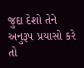જુદા દેશો તેને અનુરૂપ પ્રયાસો કરે તો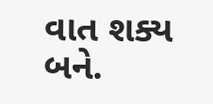વાત શક્ય બને.